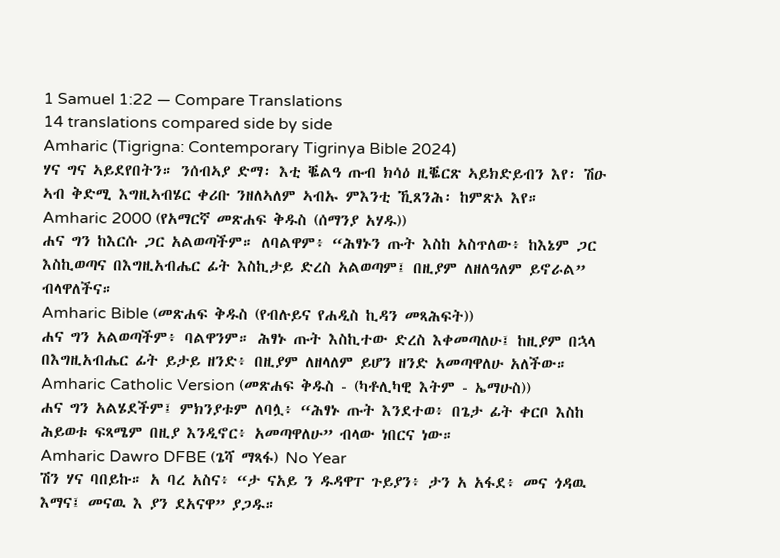1 Samuel 1:22 — Compare Translations
14 translations compared side by side
Amharic (Tigrigna: Contemporary Tigrinya Bible 2024)
ሃና ግና ኣይደየበትን። ንሰብኣያ ድማ፡ እቲ ቘልዓ ጡብ ክሳዕ ዚቘርጽ ኣይክድይብን እየ፡ ሽዑ ኣብ ቅድሚ እግዚኣብሄር ቀሪቡ ንዘለኣለም ኣብኡ ምእንቲ ኺጸንሕ፡ ከምጽኦ እየ።
Amharic 2000 (የአማርኛ መጽሐፍ ቅዱስ (ሰማንያ አሃዱ))
ሐና ግን ከእርሱ ጋር አልወጣችም። ለባልዋም፥ “ሕፃኑን ጡት እስከ አስጥለው፥ ከእኔም ጋር እስኪወጣና በእግዚአብሔር ፊት እስኪታይ ድረስ አልወጣም፤ በዚያም ለዘለዓለም ይኖራል” ብላዋለችና።
Amharic Bible (መጽሐፍ ቅዱስ (የብሉይና የሐዲስ ኪዳን መጻሕፍት))
ሐና ግን አልወጣችም፥ ባልዋንም። ሕፃኑ ጡት እስኪተው ድረስ እቀመጣለሁ፤ ከዚያም በኋላ በእግዚአብሔር ፊት ይታይ ዘንድ፥ በዚያም ለዘላለም ይሆን ዘንድ አመጣዋለሁ አለችው።
Amharic Catholic Version (መጽሐፍ ቅዱስ - (ካቶሊካዊ እትም - ኤማሁስ))
ሐና ግን አልሄደችም፤ ምክንያቱም ለባሏ፥ “ሕፃኑ ጡት እንደተወ፥ በጌታ ፊት ቀርቦ እስከ ሕይወቱ ፍጻሜም በዚያ እንዲኖር፥ አመጣዋለሁ” ብላው ነበርና ነው።
Amharic Dawro DFBE (ጌሻ ማጻፋ) No Year
ሽን ሃና ባበይኩ። አ ባረ አስና፥ “ታ ናአይ ን ዱዳዋፐ ጉይያን፥ ታን አ አፋደ፥ መና ጎዳዉ እማና፤ መናዉ እ ያን ደአናዋ” ያጋዱ።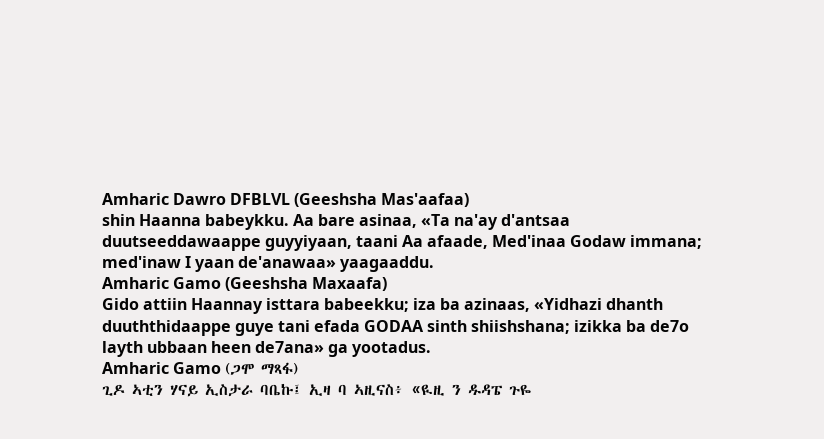Amharic Dawro DFBLVL (Geeshsha Mas'aafaa)
shin Haanna babeykku. Aa bare asinaa, «Ta na'ay d'antsaa duutseeddawaappe guyyiyaan, taani Aa afaade, Med'inaa Godaw immana; med'inaw I yaan de'anawaa» yaagaaddu.
Amharic Gamo (Geeshsha Maxaafa)
Gido attiin Haannay isttara babeekku; iza ba azinaas, «Yidhazi dhanth duuththidaappe guye tani efada GODAA sinth shiishshana; izikka ba de7o layth ubbaan heen de7ana» ga yootadus.
Amharic Gamo (ጋሞ ማጻፋ)
ጊዶ ኣቲን ሃናይ ኢስታራ ባቤኩ፤ ኢዛ ባ ኣዚናስ፥ «ዪዚ ን ዱዳፔ ጉዬ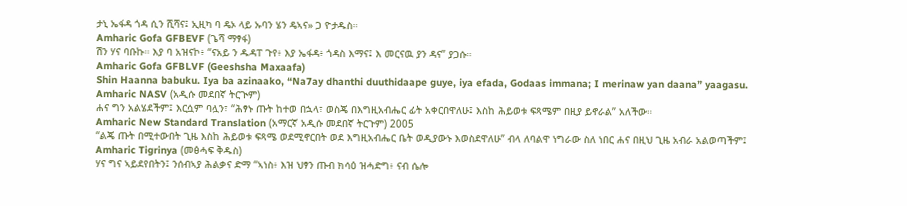ታኒ ኤፋዳ ጎዳ ሲን ሺሻና፤ ኢዚካ ባ ዴኦ ላይ ኡባን ሄን ዴኣና» ጋ ዮታዱስ።
Amharic Gofa GFBEVF (ጌሻ ማፃፋ)
ሽን ሃና ባቡኩ። እያ ባ አዝናኮ፥ “ናአይ ን ዱዳፐ ጉየ፥ እያ ኤፋዳ፥ ጎዳስ እማና፤ እ መርናዉ ያን ዳና” ያጋሱ።
Amharic Gofa GFBLVF (Geeshsha Maxaafa)
Shin Haanna babuku. Iya ba azinaako, “Na7ay dhanthi duuthidaape guye, iya efada, Godaas immana; I merinaw yan daana” yaagasu.
Amharic NASV (አዲሱ መደበኛ ትርጒም)
ሐና ግን አልሄደችም፤ እርሷም ባሏን፣ “ሕፃኑ ጡት ከተወ በኋላ፣ ወስጄ በእግዚአብሔር ፊት አቀርበዋለሁ፤ እስከ ሕይወቱ ፍጻሜም በዚያ ይኖራል” አለችው።
Amharic New Standard Translation (አማርኛ አዲሱ መደበኛ ትርጉም) 2005
“ልጄ ጡት በሚተውበት ጊዜ እስከ ሕይወቱ ፍጻሜ ወደሚኖርበት ወደ እግዚአብሔር ቤት ወዲያውኑ እወስደዋለሁ” ብላ ለባልዋ ነግራው ስለ ነበር ሐና በዚህ ጊዜ አብራ አልወጣችም፤
Amharic Tigrinya (መፅሓፍ ቅዱስ)
ሃና ግና ኣይደየበትን፤ ንሰብኣያ ሕልቃና ድማ “ኣነስ፥ እዝ ህፃን ጡብ ክሳዕ ዝሓድግ፥ ናብ ሴሎ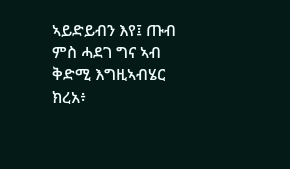ኣይድይብን እየ፤ ጡብ ምስ ሓደገ ግና ኣብ ቅድሚ እግዚኣብሄር ክረአ፥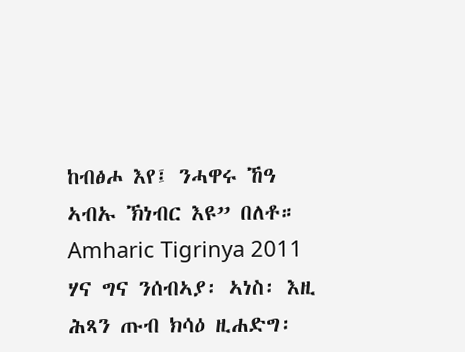ከብፅሖ እየ፤ ንሓዋሩ ኸዓ ኣብኡ ኽነብር እዩ” በለቶ።
Amharic Tigrinya 2011
ሃና ግና ንሰብኣያ፡ ኣነስ፡ እዚ ሕጻን ጡብ ክሳዕ ዚሐድግ፡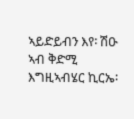ኣይድይብን እየ፡ ሽዑ ኣብ ቅድሚ እግዚኣብሄር ኪርኤ፡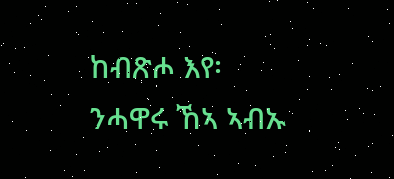ከብጽሖ እየ፡ ንሓዋሩ ኸኣ ኣብኡ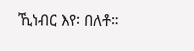ኺነብር እየ፡ በለቶ።